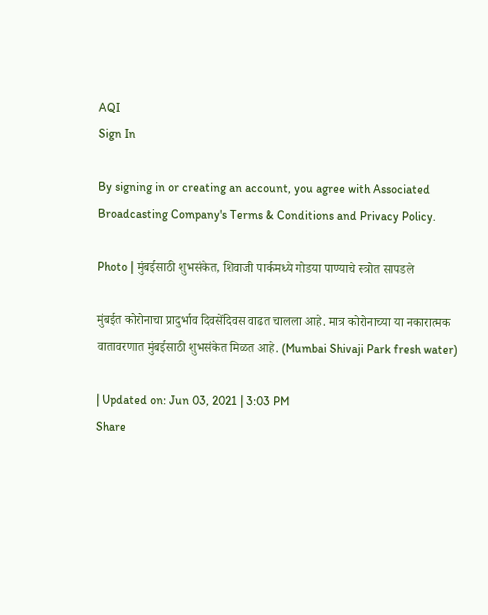AQI
Sign In

By signing in or creating an account, you agree with Associated Broadcasting Company's Terms & Conditions and Privacy Policy.

Photo | मुंबईसाठी शुभसंकेत, शिवाजी पार्कमध्ये गोडया पाण्याचे स्त्रोत सापडले

मुंबईत कोरोनाचा प्रादुर्भाव दिवसेंदिवस वाढत चालला आहे. मात्र कोरोनाच्या या नकारात्मक वातावरणात मुंबईसाठी शुभसंकेत मिळत आहे. (Mumbai Shivaji Park fresh water)

| Updated on: Jun 03, 2021 | 3:03 PM
Share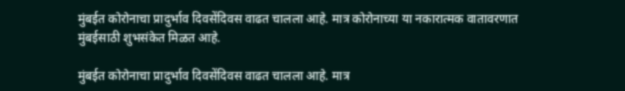मुंबईत कोरोनाचा प्रादुर्भाव दिवसेंदिवस वाढत चालला आहे. मात्र कोरोनाच्या या नकारात्मक वातावरणात मुंबईसाठी शुभसंकेत मिळत आहे.

मुंबईत कोरोनाचा प्रादुर्भाव दिवसेंदिवस वाढत चालला आहे. मात्र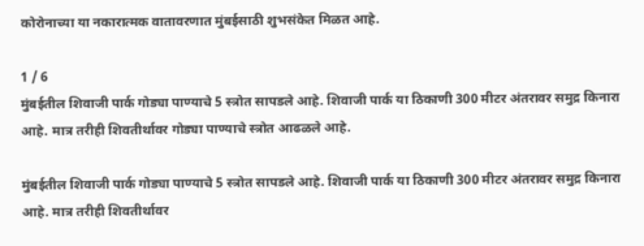कोरोनाच्या या नकारात्मक वातावरणात मुंबईसाठी शुभसंकेत मिळत आहे.

1 / 6
मुंबईतील शिवाजी पार्क गोड्या पाण्याचे 5 स्त्रोत सापडले आहे. शिवाजी पार्क या ठिकाणी 300 मीटर अंतरावर समुद्र किनारा आहे. मात्र तरीही शिवतीर्थावर गोड्या पाण्याचे स्त्रोत आढळले आहे.

मुंबईतील शिवाजी पार्क गोड्या पाण्याचे 5 स्त्रोत सापडले आहे. शिवाजी पार्क या ठिकाणी 300 मीटर अंतरावर समुद्र किनारा आहे. मात्र तरीही शिवतीर्थावर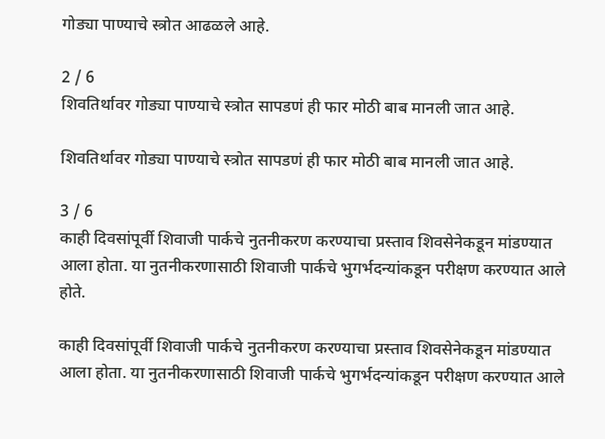गोड्या पाण्याचे स्त्रोत आढळले आहे.

2 / 6
शिवतिर्थावर गोड्या पाण्याचे स्त्रोत सापडणं ही फार मोठी बाब मानली जात आहे.

शिवतिर्थावर गोड्या पाण्याचे स्त्रोत सापडणं ही फार मोठी बाब मानली जात आहे.

3 / 6
काही दिवसांपूर्वी शिवाजी पार्कचे नुतनीकरण करण्याचा प्रस्ताव शिवसेनेकडून मांडण्यात आला होता. या नुतनीकरणासाठी शिवाजी पार्कचे भुगर्भदन्यांकडून परीक्षण करण्यात आले होते.

काही दिवसांपूर्वी शिवाजी पार्कचे नुतनीकरण करण्याचा प्रस्ताव शिवसेनेकडून मांडण्यात आला होता. या नुतनीकरणासाठी शिवाजी पार्कचे भुगर्भदन्यांकडून परीक्षण करण्यात आले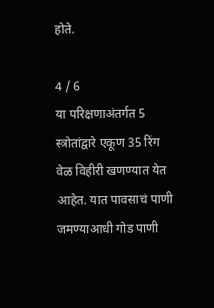होते.

4 / 6
या परिक्षणाअंतर्गत 5 स्त्रोतांद्वारे एकूण 35 रिंग वेळ विहीरी खणण्यात येत आहेत. यात पावसाचं पाणी जमण्याआधी गोड पाणी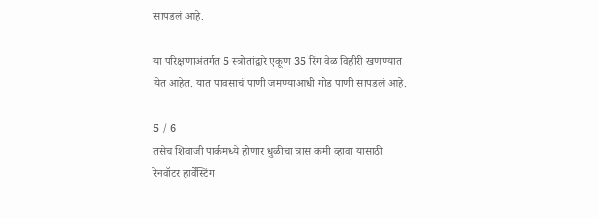सापडलं आहे.

या परिक्षणाअंतर्गत 5 स्त्रोतांद्वारे एकूण 35 रिंग वेळ विहीरी खणण्यात येत आहेत. यात पावसाचं पाणी जमण्याआधी गोड पाणी सापडलं आहे.

5 / 6
तसेच शिवाजी पार्कमध्ये होणार धुळीचा त्रास कमी व्हावा यासाठी रेनवॉटर हार्वेस्टिंग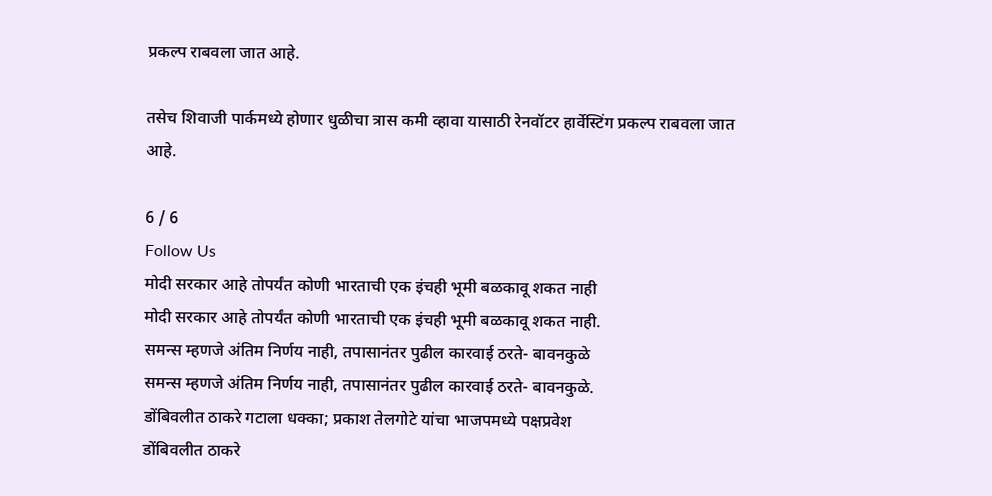प्रकल्प राबवला जात आहे.

तसेच शिवाजी पार्कमध्ये होणार धुळीचा त्रास कमी व्हावा यासाठी रेनवॉटर हार्वेस्टिंग प्रकल्प राबवला जात आहे.

6 / 6
Follow Us
मोदी सरकार आहे तोपर्यंत कोणी भारताची एक इंचही भूमी बळकावू शकत नाही
मोदी सरकार आहे तोपर्यंत कोणी भारताची एक इंचही भूमी बळकावू शकत नाही.
समन्स म्हणजे अंतिम निर्णय नाही, तपासानंतर पुढील कारवाई ठरते- बावनकुळे
समन्स म्हणजे अंतिम निर्णय नाही, तपासानंतर पुढील कारवाई ठरते- बावनकुळे.
डोंबिवलीत ठाकरे गटाला धक्का; प्रकाश तेलगोटे यांचा भाजपमध्ये पक्षप्रवेश
डोंबिवलीत ठाकरे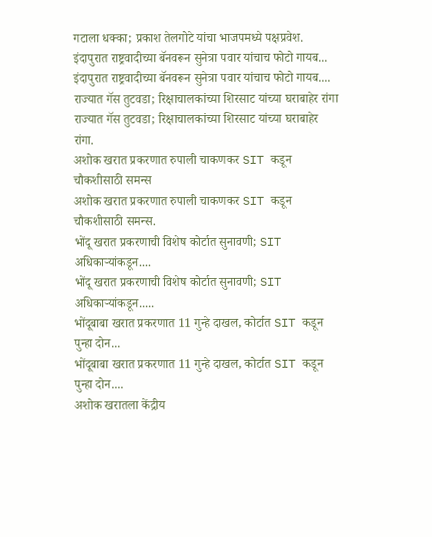गटाला धक्का; प्रकाश तेलगोटे यांचा भाजपमध्ये पक्षप्रवेश.
इंदापुरात राष्ट्रवादीच्या बॅनवरून सुनेत्रा पवार यांचाच फोटो गायब...
इंदापुरात राष्ट्रवादीच्या बॅनवरून सुनेत्रा पवार यांचाच फोटो गायब....
राज्यात गॅस तुटवडा; रिक्षाचालकांच्या शिरसाट यांच्या घराबाहेर रांगा
राज्यात गॅस तुटवडा; रिक्षाचालकांच्या शिरसाट यांच्या घराबाहेर रांगा.
अशोक खरात प्रकरणात रुपाली चाकणकर SIT कडून चौकशीसाठी समन्स
अशोक खरात प्रकरणात रुपाली चाकणकर SIT कडून चौकशीसाठी समन्स.
भोंदू खरात प्रकरणाची विशेष कोर्टात सुनावणी; SIT अधिकाऱ्यांकडून....
भोंदू खरात प्रकरणाची विशेष कोर्टात सुनावणी; SIT अधिकाऱ्यांकडून.....
भोंदूबाबा खरात प्रकरणात 11 गुन्हे दाखल, कोर्टात SIT कडून पुन्हा दोन...
भोंदूबाबा खरात प्रकरणात 11 गुन्हे दाखल, कोर्टात SIT कडून पुन्हा दोन....
अशोक खरातला केंद्रीय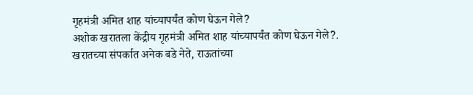गृहमंत्री अमित शाह यांच्यापर्यंत कोण घेऊन गेले?
अशोक खरातला केंद्रीय गृहमंत्री अमित शाह यांच्यापर्यंत कोण घेऊन गेले?.
खरातच्या संपर्कात अनेक बडे नेते, राऊतांच्या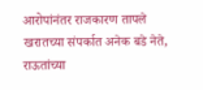आरोपांनंतर राजकारण तापले
खरातच्या संपर्कात अनेक बडे नेते, राऊतांच्या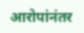आरोपांनंतर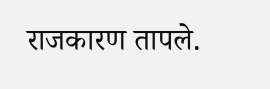राजकारण तापले.